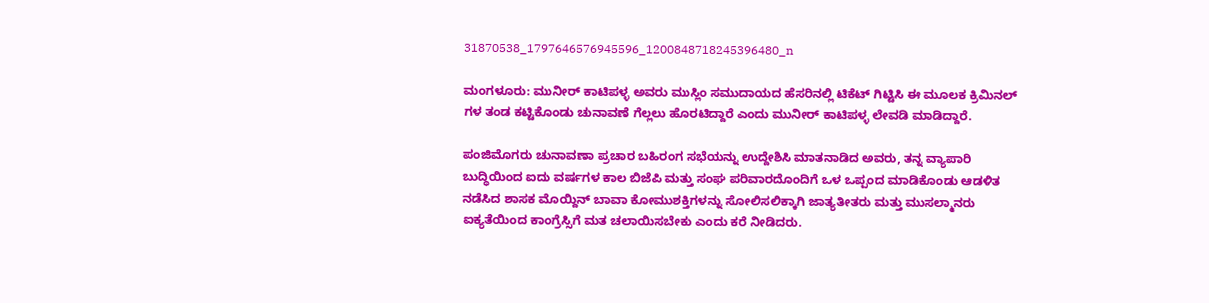31870538_1797646576945596_1200848718245396480_n

ಮಂಗಳೂರು: ಮುನೀರ್ ಕಾಟಿಪಳ್ಳ ಅವರು ಮುಸ್ಲಿಂ ಸಮುದಾಯದ ಹೆಸರಿನಲ್ಲಿ ಟಿಕೆಟ್ ಗಿಟ್ಟಿಸಿ ಈ ಮೂಲಕ ಕ್ರಿಮಿನಲ್ ಗಳ ತಂಡ ಕಟ್ಟಿಕೊಂಡು ಚುನಾವಣೆ ಗೆಲ್ಲಲು ಹೊರಟಿದ್ದಾರೆ ಎಂದು ಮುನೀರ್ ಕಾಟಿಪಳ್ಳ ಲೇವಡಿ ಮಾಡಿದ್ದಾರೆ.

ಪಂಜಿಮೊಗರು ಚುನಾವಣಾ ಪ್ರಚಾರ ಬಹಿರಂಗ ಸಭೆಯನ್ನು ಉದ್ದೇಶಿಸಿ ಮಾತನಾಡಿದ ಅವರು, ತನ್ನ ವ್ಯಾಪಾರಿ ಬುದ್ಧಿಯಿಂದ ಐದು ವರ್ಷಗಳ ಕಾಲ ಬಿಜೆಪಿ ಮತ್ತು ಸಂಘ ಪರಿವಾರದೊಂದಿಗೆ ಒಳ ಒಪ್ಪಂದ ಮಾಡಿಕೊಂಡು ಆಡಳಿತ ನಡೆಸಿದ ಶಾಸಕ ಮೊಯ್ದಿನ್ ಬಾವಾ ಕೋಮುಶಕ್ತಿಗಳನ್ನು ಸೋಲಿಸಲಿಕ್ಕಾಗಿ ಜಾತ್ಯತೀತರು ಮತ್ತು ಮುಸಲ್ಮಾನರು ಐಕ್ಯತೆಯಿಂದ ಕಾಂಗ್ರೆಸ್ಸಿಗೆ ಮತ ಚಲಾಯಿಸಬೇಕು ಎಂದು ಕರೆ ನೀಡಿದರು.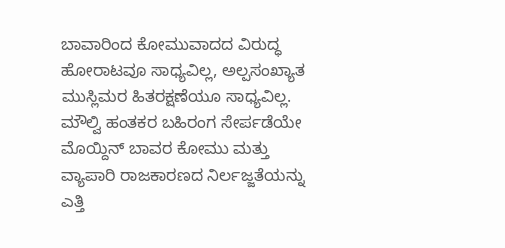ಬಾವಾರಿಂದ ಕೋಮುವಾದದ ವಿರುದ್ಧ ಹೋರಾಟವೂ ಸಾಧ್ಯವಿಲ್ಲ, ಅಲ್ಪಸಂಖ್ಯಾತ ಮುಸ್ಲಿಮರ ಹಿತರಕ್ಷಣೆಯೂ ಸಾಧ್ಯವಿಲ್ಲ. ಮೌಲ್ವಿ ಹಂತಕರ ಬಹಿರಂಗ ಸೇರ್ಪಡೆಯೇ ಮೊಯ್ದಿನ್ ಬಾವರ ಕೋಮು ಮತ್ತು ವ್ಯಾಪಾರಿ ರಾಜಕಾರಣದ ನಿರ್ಲಜ್ಜತೆಯನ್ನು ಎತ್ತಿ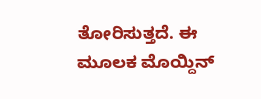ತೋರಿಸುತ್ತದೆ. ಈ ಮೂಲಕ ಮೊಯ್ದಿನ್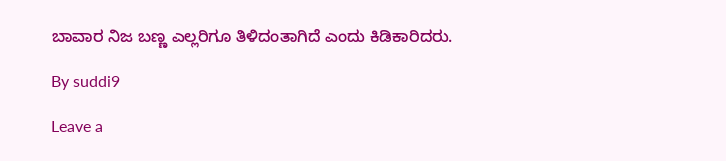ಬಾವಾರ ನಿಜ ಬಣ್ಣ ಎಲ್ಲರಿಗೂ ತಿಳಿದಂತಾಗಿದೆ ಎಂದು ಕಿಡಿಕಾರಿದರು.

By suddi9

Leave a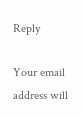Reply

Your email address will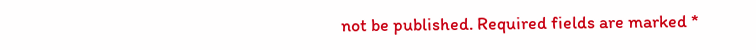not be published. Required fields are marked *